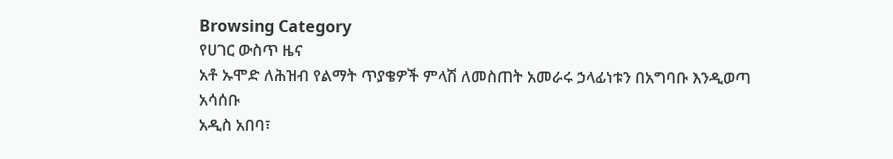Browsing Category
የሀገር ውስጥ ዜና
አቶ ኡሞድ ለሕዝብ የልማት ጥያቄዎች ምላሽ ለመስጠት አመራሩ ኃላፊነቱን በአግባቡ እንዲወጣ አሳሰቡ
አዲስ አበባ፣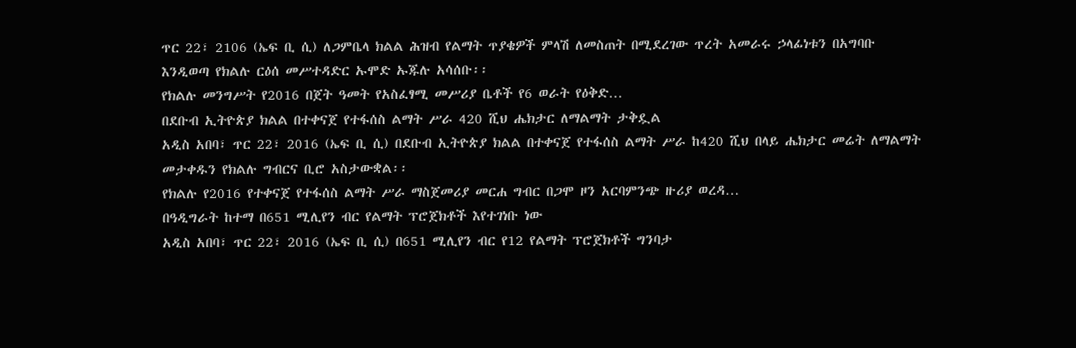ጥር 22፣ 2106 (ኤፍ ቢ ሲ) ለጋምቤላ ክልል ሕዝብ የልማት ጥያቄዎች ምላሽ ለመስጠት በሚደረገው ጥረት አመራሩ ኃላፊነቱን በአግባቡ እንዲወጣ የክልሉ ርዕሰ መሥተዳድር ኡሞድ ኡጁሉ አሳሰቡ፡፡
የክልሉ መንግሥት የ2016 በጀት ዓመት የአስፈፃሚ መሥሪያ ቤቶች የ6 ወራት የዕቅድ…
በደቡብ ኢትዮጵያ ክልል በተቀናጀ የተፋሰስ ልማት ሥራ 420 ሺህ ሔክታር ለማልማት ታቅዷል
አዲስ አበባ፣ ጥር 22፣ 2016 (ኤፍ ቢ ሲ) በደቡብ ኢትዮጵያ ክልል በተቀናጀ የተፋሰስ ልማት ሥራ ከ420 ሺህ በላይ ሔክታር መሬት ለማልማት መታቀዱን የክልሉ ግብርና ቢሮ አስታውቋል፡፡
የክልሉ የ2016 የተቀናጀ የተፋሰስ ልማት ሥራ ማስጀመሪያ መርሐ ግብር በጋሞ ዞን አርባምንጭ ዙሪያ ወረዳ…
በዓዲግራት ከተማ በ651 ሚሊየን ብር የልማት ፕሮጀክቶች እየተገነቡ ነው
አዲስ አበባ፣ ጥር 22፣ 2016 (ኤፍ ቢ ሲ) በ651 ሚሊየን ብር የ12 የልማት ፕሮጀክቶች ግንባታ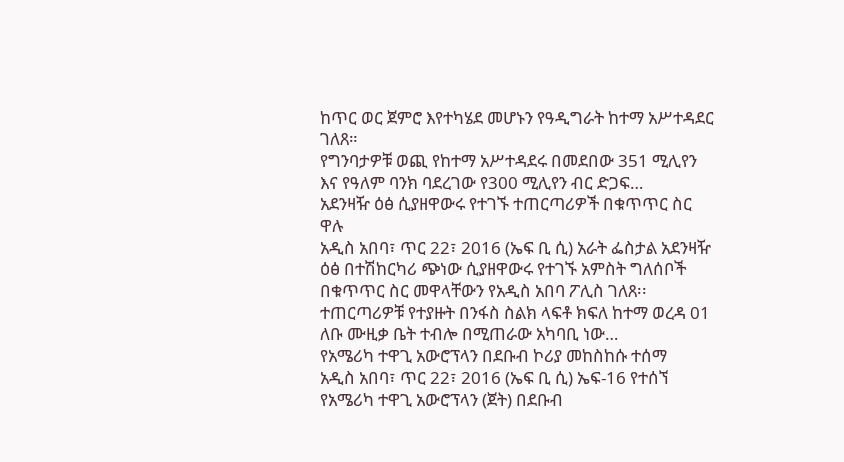ከጥር ወር ጀምሮ እየተካሄደ መሆኑን የዓዲግራት ከተማ አሥተዳደር ገለጸ።
የግንባታዎቹ ወጪ የከተማ አሥተዳደሩ በመደበው 351 ሚሊየን እና የዓለም ባንክ ባደረገው የ300 ሚሊየን ብር ድጋፍ…
አደንዛዥ ዕፅ ሲያዘዋውሩ የተገኙ ተጠርጣሪዎች በቁጥጥር ስር ዋሉ
አዲስ አበባ፣ ጥር 22፣ 2016 (ኤፍ ቢ ሲ) አራት ፌስታል አደንዛዥ ዕፅ በተሽከርካሪ ጭነው ሲያዘዋውሩ የተገኙ አምስት ግለሰቦች በቁጥጥር ስር መዋላቸውን የአዲስ አበባ ፖሊስ ገለጸ፡፡
ተጠርጣሪዎቹ የተያዙት በንፋስ ስልክ ላፍቶ ክፍለ ከተማ ወረዳ 01 ለቡ ሙዚቃ ቤት ተብሎ በሚጠራው አካባቢ ነው…
የአሜሪካ ተዋጊ አውሮፕላን በደቡብ ኮሪያ መከስከሱ ተሰማ
አዲስ አበባ፣ ጥር 22፣ 2016 (ኤፍ ቢ ሲ) ኤፍ-16 የተሰኘ የአሜሪካ ተዋጊ አውሮፕላን (ጀት) በደቡብ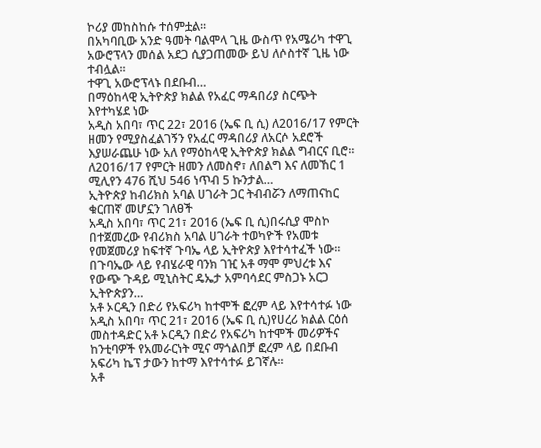ኮሪያ መከስከሱ ተሰምቷል፡፡
በአካባቢው አንድ ዓመት ባልሞላ ጊዜ ውስጥ የአሜሪካ ተዋጊ አውሮፕላን መሰል አደጋ ሲያጋጠመው ይህ ለሶስተኛ ጊዜ ነው ተብሏል፡፡
ተዋጊ አውሮፕላኑ በደቡብ…
በማዕከላዊ ኢትዮጵያ ክልል የአፈር ማዳበሪያ ስርጭት እየተካሄደ ነው
አዲስ አበባ፣ ጥር 22፣ 2016 (ኤፍ ቢ ሲ) ለ2016/17 የምርት ዘመን የሚያስፈልገኝን የአፈር ማዳበሪያ ለአርሶ አደሮች እያሠራጨሁ ነው አለ የማዕከላዊ ኢትዮጵያ ክልል ግብርና ቢሮ፡፡
ለ2016/17 የምርት ዘመን ለመስኖ፣ ለበልግ እና ለመኸር 1 ሚሊየን 476 ሺህ 546 ነጥብ 5 ኩንታል…
ኢትዮጵያ ከብሪክስ አባል ሀገራት ጋር ትብብሯን ለማጠናከር ቁርጠኛ መሆኗን ገለፀች
አዲስ አበባ፣ ጥር 21፣ 2016 (ኤፍ ቢ ሲ)በሩሲያ ሞስኮ በተጀመረው የብሪክስ አባል ሀገራት ተወካዮች የአመቱ የመጀመሪያ ከፍተኛ ጉባኤ ላይ ኢትዮጵያ እየተሳተፈች ነው።
በጉባኤው ላይ የብሄራዊ ባንክ ገዢ አቶ ማሞ ምህረቱ እና የውጭ ጉዳይ ሚኒስትር ዴኤታ አምባሳደር ምስጋኑ አርጋ ኢትዮጵያን…
አቶ ኦርዲን በድሪ የአፍሪካ ከተሞች ፎረም ላይ እየተሳተፉ ነው
አዲስ አበባ፣ ጥር 21፣ 2016 (ኤፍ ቢ ሲ)የሀረሪ ክልል ርዕሰ መስተዳድር አቶ ኦርዲን በድሪ የአፍሪካ ከተሞች መሪዎችና ከንቲባዎች የአመራርነት ሚና ማጎልበቻ ፎረም ላይ በደቡብ አፍሪካ ኬፕ ታውን ከተማ እየተሳተፉ ይገኛሉ።
አቶ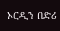ኦርዲን በድሪ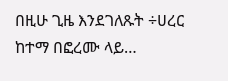በዚሁ ጊዜ እንደገለጹት ÷ሀረር ከተማ በፎረሙ ላይ…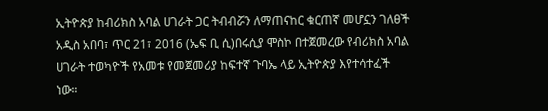ኢትዮጵያ ከብሪክስ አባል ሀገራት ጋር ትብብሯን ለማጠናከር ቁርጠኛ መሆኗን ገለፀች
አዲስ አበባ፣ ጥር 21፣ 2016 (ኤፍ ቢ ሲ)በሩሲያ ሞስኮ በተጀመረው የብሪክስ አባል ሀገራት ተወካዮች የአመቱ የመጀመሪያ ከፍተኛ ጉባኤ ላይ ኢትዮጵያ እየተሳተፈች ነው።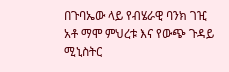በጉባኤው ላይ የብሄራዊ ባንክ ገዢ አቶ ማሞ ምህረቱ እና የውጭ ጉዳይ ሚኒስትር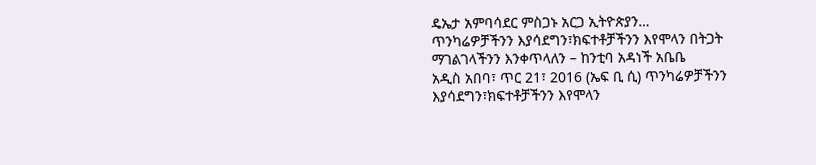ዴኤታ አምባሳደር ምስጋኑ አርጋ ኢትዮጵያን…
ጥንካሬዎቻችንን እያሳደግን፣ክፍተቶቻችንን እየሞላን በትጋት ማገልገላችንን እንቀጥላለን – ከንቲባ አዳነች አቤቤ
አዲስ አበባ፣ ጥር 21፣ 2016 (ኤፍ ቢ ሲ) ጥንካሬዎቻችንን እያሳደግን፣ክፍተቶቻችንን እየሞላን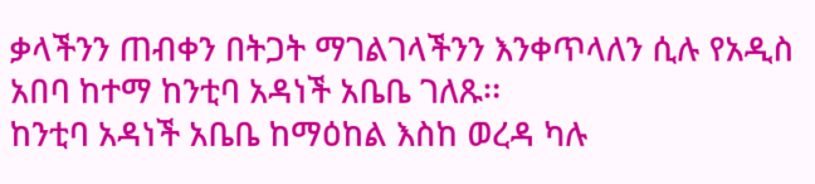ቃላችንን ጠብቀን በትጋት ማገልገላችንን እንቀጥላለን ሲሉ የአዲስ አበባ ከተማ ከንቲባ አዳነች አቤቤ ገለጹ፡፡
ከንቲባ አዳነች አቤቤ ከማዕከል እስከ ወረዳ ካሉ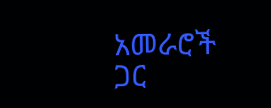አመራሮች ጋር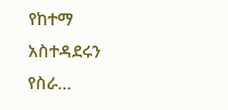የከተማ አስተዳደሩን የስራ…